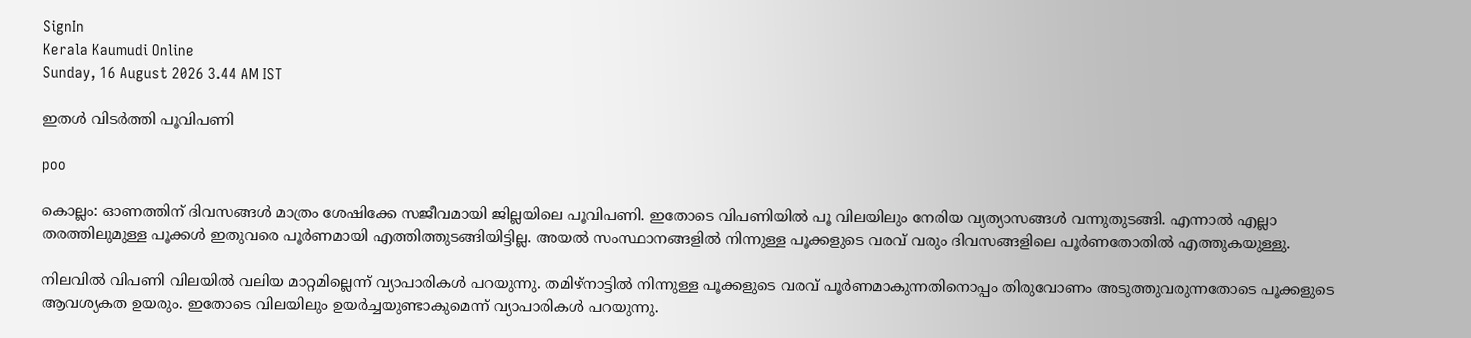SignIn
Kerala Kaumudi Online
Sunday, 16 August 2026 3.44 AM IST

ഇതൾ വിടർത്തി പൂവിപണി

poo

കൊല്ലം: ഓണത്തിന് ദിവസങ്ങൾ മാത്രം ശേഷിക്കേ സജീവമായി ജില്ലയിലെ പൂവിപണി. ഇതോടെ വിപണിയിൽ പൂ വിലയിലും നേരിയ വ്യത്യാസങ്ങൾ വന്നുതുടങ്ങി. എന്നാൽ എല്ലാ തരത്തിലുമുള്ള പൂക്കൾ ഇതുവരെ പൂർണമായി എത്തിത്തുടങ്ങിയിട്ടില്ല. അയൽ സംസ്ഥാനങ്ങളിൽ നിന്നുള്ള പൂക്കളുടെ വരവ് വരും ദിവസങ്ങളിലെ പൂർണതോതിൽ എത്തുകയുള്ളു.

നിലവിൽ വിപണി വിലയിൽ വലിയ മാറ്റമില്ലെന്ന് വ്യാപാരികൾ പറയുന്നു. തമിഴ്‌നാട്ടിൽ നിന്നുള്ള പൂക്കളുടെ വരവ് പൂർണമാകുന്നതിനൊപ്പം തിരുവോണം അടുത്തുവരുന്നതോടെ പൂക്കളുടെ ആവശ്യകത ഉയരും. ഇതോടെ വിലയിലും ഉയർച്ചയുണ്ടാകുമെന്ന് വ്യാപാരികൾ പറയുന്നു.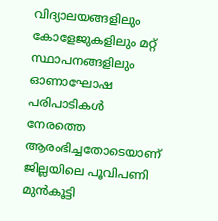വിദ്യാലയങ്ങളിലും കോളേജുകളിലും മറ്റ് സ്ഥാപനങ്ങളിലും ഓണാഘോഷ പരിപാടികൾ നേരത്തെ ആരംഭിച്ചതോടെയാണ് ജില്ലയിലെ പൂവിപണി മുൻകൂട്ടി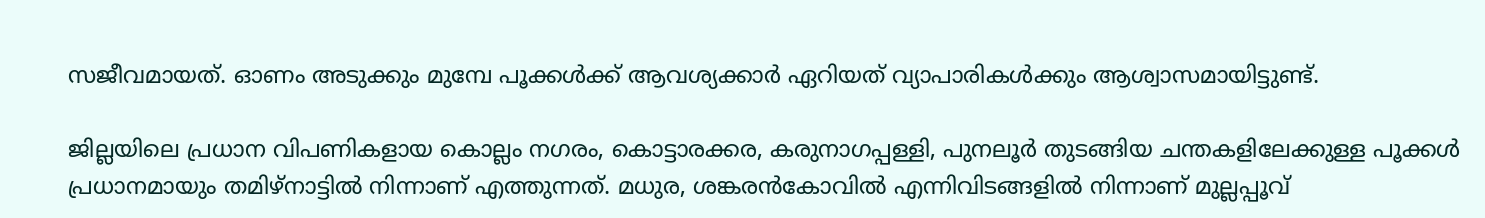സജീവമായത്. ഓണം അടുക്കും മുമ്പേ പൂക്കൾക്ക് ആവശ്യക്കാർ ഏറിയത് വ്യാപാരികൾക്കും ആശ്വാസമായിട്ടുണ്ട്.

ജില്ലയിലെ പ്രധാന വിപണികളായ കൊല്ലം നഗരം, കൊട്ടാരക്കര, കരുനാഗപ്പള്ളി, പുനലൂർ തുടങ്ങിയ ചന്തകളിലേക്കുള്ള പൂക്കൾ പ്രധാനമായും തമിഴ്‌നാട്ടിൽ നിന്നാണ് എത്തുന്നത്. മധുര, ശങ്കരൻകോവിൽ എന്നിവിടങ്ങളിൽ നിന്നാണ് മുല്ലപ്പൂവ്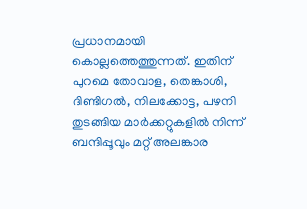പ്രധാനമായി കൊല്ലത്തെത്തുന്നത്. ഇതിന് പുറമെ തോവാള, തെങ്കാശി, ദിണ്ടിഗൽ, നിലക്കോട്ട, പഴനി തുടങ്ങിയ മാർക്കറ്റുകളിൽ നിന്ന് ബന്ദിപ്പൂവും മറ്റ് അലങ്കാര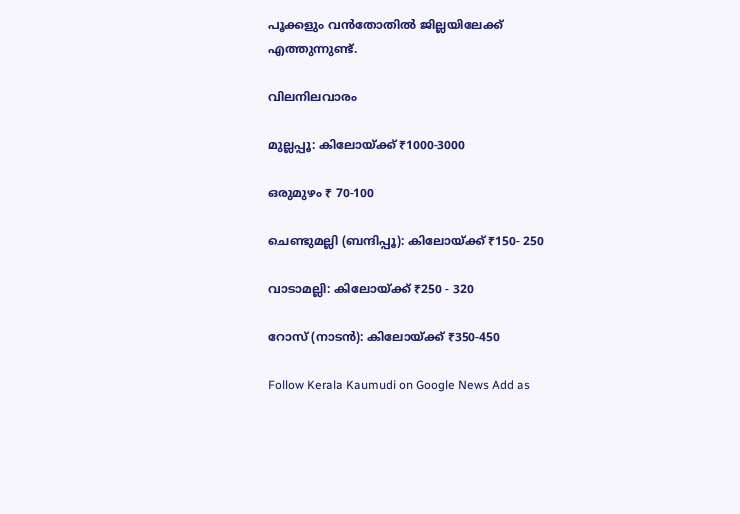പൂക്കളും വൻതോതിൽ ജില്ലയിലേക്ക് എത്തുന്നുണ്ട്.

വിലനിലവാരം

മുല്ലപ്പൂ: കിലോയ്ക്ക് ₹1000-3000

ഒരുമുഴം ₹ 70-100

ചെണ്ടുമല്ലി (ബന്ദിപ്പൂ): കിലോയ്ക്ക് ₹150- 250

വാടാമല്ലി: കിലോയ്ക്ക് ₹250 - 320

റോസ് (നാടൻ): കിലോയ്ക്ക് ₹350-450

Follow Kerala Kaumudi on Google News Add as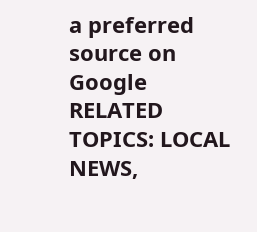a preferred source on Google
RELATED TOPICS: LOCAL NEWS,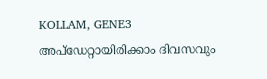KOLLAM, GENE3
അപ്ഡേറ്റായിരിക്കാം ദിവസവും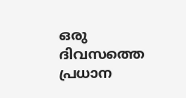ഒരു ദിവസത്തെ പ്രധാന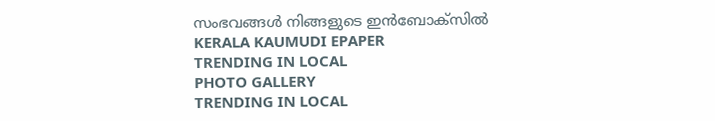സംഭവങ്ങൾ നിങ്ങളുടെ ഇൻബോക്സിൽ
KERALA KAUMUDI EPAPER
TRENDING IN LOCAL
PHOTO GALLERY
TRENDING IN LOCAL